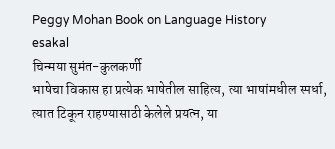Peggy Mohan Book on Language History
esakal
चिन्मया सुमंत-कुलकर्णी
भाषेचा विकास हा प्रत्येक भाषेतील साहित्य, त्या भाषांमधील स्पर्धा, त्यात टिकून राहण्यासाठी केलेले प्रयत्न, या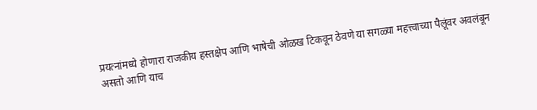प्रयत्नांमध्ये होणारा राजकीय हस्तक्षेप आणि भाषेची ओळख टिकवून ठेवणे या सगळ्या महत्त्वाच्या पैलूंवर अवलंबून असतो आणि याच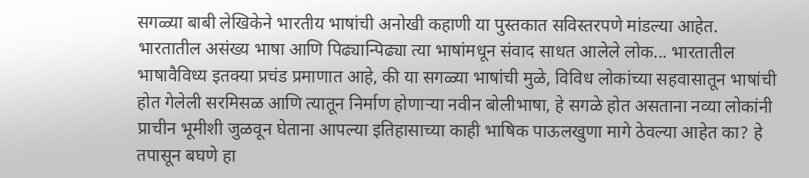सगळ्या बाबी लेखिकेने भारतीय भाषांची अनोखी कहाणी या पुस्तकात सविस्तरपणे मांडल्या आहेत.
भारतातील असंख्य भाषा आणि पिढ्यान्पिढ्या त्या भाषांमधून संवाद साधत आलेले लोक... भारतातील भाषावैविध्य इतक्या प्रचंड प्रमाणात आहे, की या सगळ्या भाषांची मुळे, विविध लोकांच्या सहवासातून भाषांची होत गेलेली सरमिसळ आणि त्यातून निर्माण होणाऱ्या नवीन बोलीभाषा, हे सगळे होत असताना नव्या लोकांनी प्राचीन भूमीशी जुळवून घेताना आपल्या इतिहासाच्या काही भाषिक पाऊलखुणा मागे ठेवल्या आहेत का? हे तपासून बघणे हा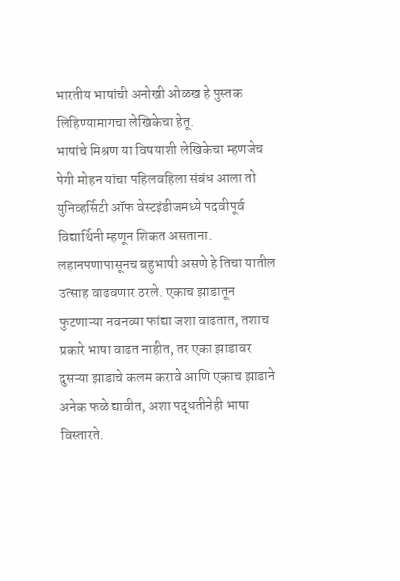भारतीय भाषांची अनोखी ओळख हे पुस्तक लिहिण्यामागचा लेखिकेचा हेतू.
भाषांचे मिश्रण या विषयाशी लेखिकेचा म्हणजेच पेगी मोहन यांचा पहिलवहिला संबंध आला तो युनिव्हर्सिटी ऑफ वेस्टइंडीजमध्ये पदवीपूर्व विद्यार्थिनी म्हणून शिकत असताना. लहानपणापासूनच बहुभाषी असणे हे तिचा यातील उत्साह वाढवणार ठरले. एकाच झाडातून फुटणाऱ्या नवनव्या फांद्या जशा वाढतात, तशाच प्रकारे भाषा वाढत नाहीत, तर एका झाडावर दुसऱ्या झाडाचे कलम करावे आणि एकाच झाडाने अनेक फळे द्यावीत, अशा पद्धतीनेही भाषा विस्तारते.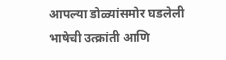आपल्या डोळ्यांसमोर घडलेली भाषेची उत्क्रांती आणि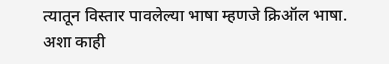त्यातून विस्तार पावलेल्या भाषा म्हणजे क्रिऑल भाषा. अशा काही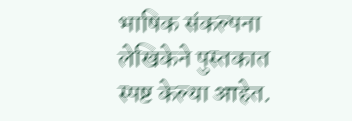भाषिक संकल्पना लेखिकेने पुस्तकात स्पष्ट केल्या आहेत.